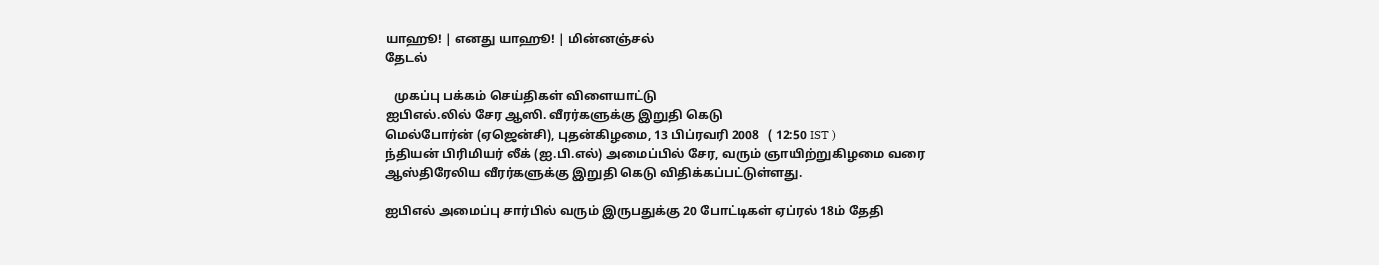யாஹூ! | எனது யாஹூ! | மின்னஞ்சல்
தேடல்

   முகப்பு பக்கம் செய்திகள் விளையாட்டு
ஐபிஎல்.லில் சேர ஆஸி. வீரர்களுக்கு இறுதி கெடு
மெல்போர்ன் (ஏஜென்சி), புதன்கிழமை, 13 பிப்ரவரி 2008   ( 12:50 IST )
ந்தியன் பிரிமியர் லீக் (ஐ.பி.எல்) அமைப்பில் சேர, வரும் ஞாயிற்றுகிழமை வரை ஆஸ்திரேலிய வீரர்களுக்கு இறுதி கெடு விதிக்கப்பட்டுள்ளது.

ஐபிஎல் அமைப்பு சார்பில் வரும் இருபதுக்கு 20 போட்டிகள் ஏப்ரல் 18ம் தேதி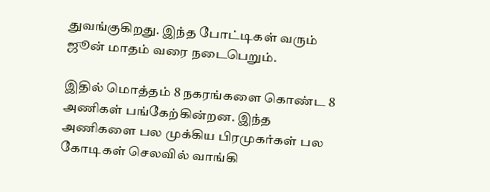துவங்குகிறது. இந்த போட்டிகள் வரும் ஜூன் மாதம் வரை நடைபெறும்.

இதில் மொத்தம் 8 நகரங்களை கொண்ட 8 அணிகள் பங்கேற்கின்றன. இந்த அணிகளை பல முக்கிய பிரமுகர்கள் பல கோடிகள் செலவில் வாங்கி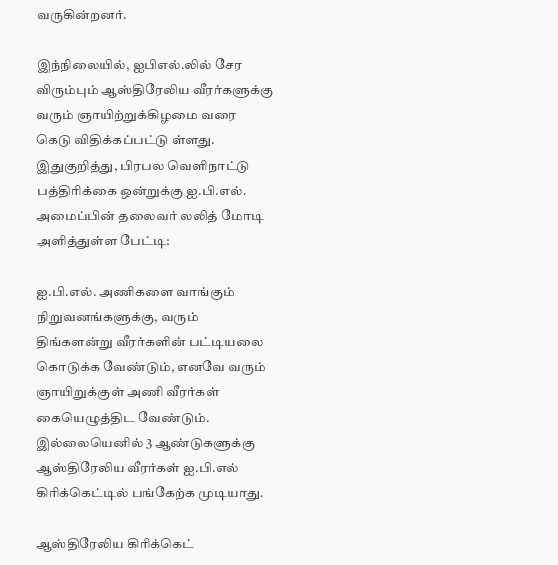வருகின்றனர்.

இந்நிலையில், ஐபிஎல்.லில் சேர விரும்பும் ஆஸ்திரேலிய வீரர்களுக்கு வரும் ஞாயிற்றுக்கிழமை வரை கெடு விதிக்கப்பட்டு ள்ளது. இதுகுறித்து, பிரபல வெளிநாட்டு பத்திரிக்கை ஒன்றுக்கு ஐ.பி.எல். அமைப்பின் தலைவர் லலித் மோடி அளித்துள்ள பேட்டி:

ஐ.பி.எல். அணிகளை வாங்கும் நிறுவனங்களுக்கு, வரும் திங்களன்று வீரர்களின் பட்டியலை கொடுக்க வேண்டும், எனவே வரும் ஞாயிறுக்குள் அணி வீரர்கள் கையெழுத்திட வேண்டும். இல்லையெனில் 3 ஆண்டுகளுக்கு ஆஸ்திரேலிய வீரர்கள் ஐ.பி.எல் கிரிக்கெட்டில் பங்கேற்க முடியாது.

ஆஸ்திரேலிய கிரிக்கெட்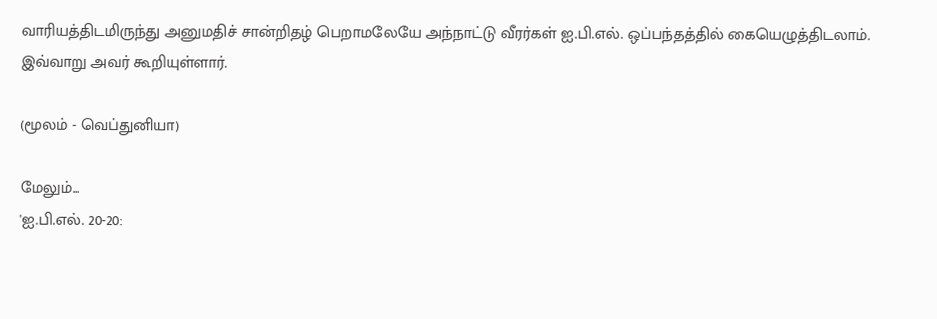வாரியத்திடமிருந்து அனுமதிச் சான்றிதழ் பெறாமலேயே அந்நாட்டு வீரர்கள் ஐ.பி.எல். ஒப்பந்தத்தில் கையெழுத்திடலாம். இவ்வாறு அவர் கூறியுள்ளார்.

(மூலம் - வெப்துனியா)

மேலும்...
'ஐ.பி.எல். 20-20: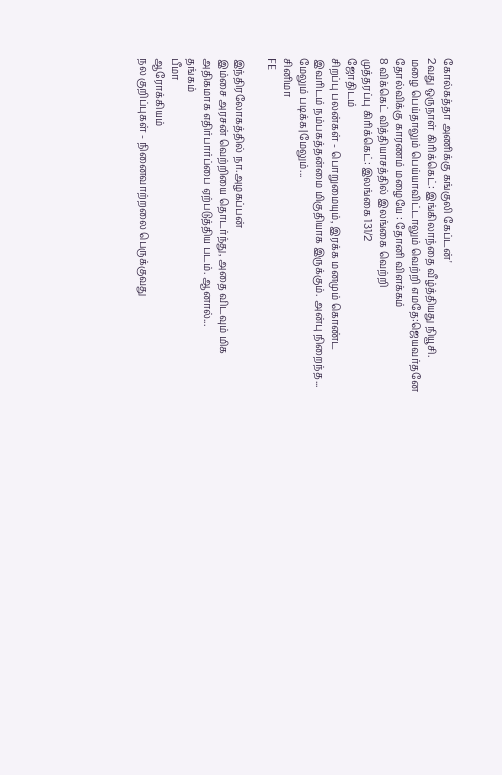கோல்கத்தா அணிக்கு கங்குலி கேப்டன்'
2வது ஒருநாள் கிரிக்கெட்: இங்கிலாந்தை வீழ்த்தியது நியூசி.
மழை பெய்தாலும் பெய்யாவிட்டாலும் வெற்றி எமதே:ஜெயவர்தனே
தோல்விக்கு காரணம் மழையே : தோனி விளக்கம்
8 விக்கெட் வித்தியாசத்தில் இலங்கை வெற்றி
முத்தரப்பு கிரிக்கெட்: இலங்கை 131/2
ஜோதிடம்
சிறப்பு பலன்கள் - பொறுமையும், இரக்க மனமும் கொண்ட இவரிடம் நம்பகத்தன்மை மிகுதியாக இருக்கும். அன்பு நிறைந்த...
மேலும் படிக்க|மேலும்...
சினிமா
FE

இந்திரலோகத்தில் நா.அழகப்பன்
இம்சை அரசன் வெற்றியை தொடர்ந்து, அதை விடவும் மிக அதிகமாக எதிர்பார்ப்பை ஏற்படுத்திய படம். ஆனால்...
த‌ங்க‌ம்
பீமா
ஆரோக்கியம்
நல குறிப்புகள் - நினைவாற்றலை பெருக்குவது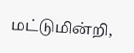மட்டுமின்றி,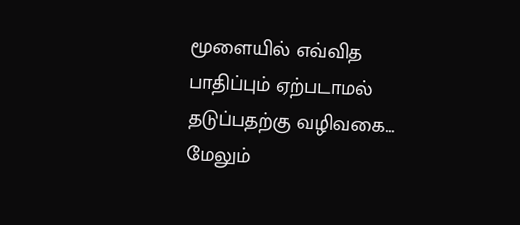மூளையில் எவ்வித பாதிப்பும் ஏற்படாமல் தடுப்பதற்கு வழிவகை...
மேலும்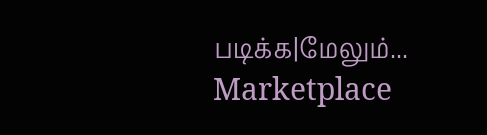படிக்க|மேலும்...
Marketplace